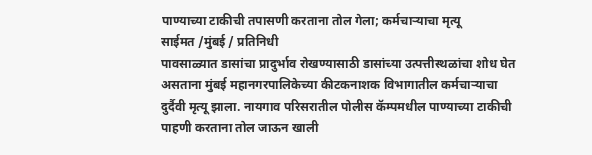पाण्याच्या टाकीची तपासणी करताना तोल गेला; कर्मचाऱ्याचा मृत्यू
साईमत /मुंबई / प्रतिनिधी
पावसाळ्यात डासांचा प्रादुर्भाव रोखण्यासाठी डासांच्या उत्पत्तीस्थळांचा शोध घेत असताना मुंबई महानगरपालिकेच्या कीटकनाशक विभागातील कर्मचाऱ्याचा दुर्दैवी मृत्यू झाला. नायगाव परिसरातील पोलीस कॅम्पमधील पाण्याच्या टाकीची पाहणी करताना तोल जाऊन खाली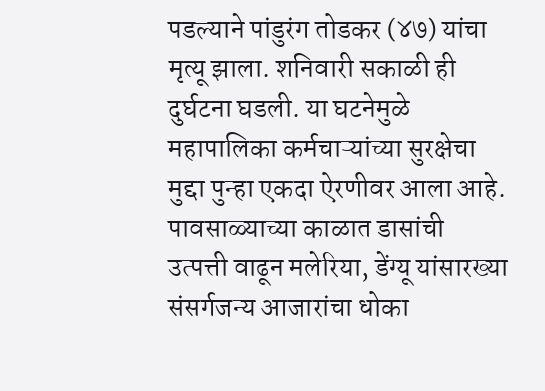पडल्याने पांडुरंग तोडकर (४७) यांचा मृत्यू झाला. शनिवारी सकाळी ही दुर्घटना घडली. या घटनेमुळे महापालिका कर्मचाऱ्यांच्या सुरक्षेचा मुद्दा पुन्हा एकदा ऐरणीवर आला आहे.
पावसाळ्याच्या काळात डासांची उत्पत्ती वाढून मलेरिया, डेंग्यू यांसारख्या संसर्गजन्य आजारांचा धोका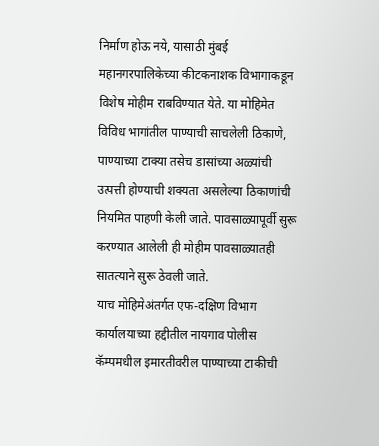निर्माण होऊ नये, यासाठी मुंबई महानगरपालिकेच्या कीटकनाशक विभागाकडून विशेष मोहीम राबविण्यात येते. या मोहिमेत विविध भागांतील पाण्याची साचलेली ठिकाणे, पाण्याच्या टाक्या तसेच डासांच्या अळ्यांची उत्पत्ती होण्याची शक्यता असलेल्या ठिकाणांची नियमित पाहणी केली जाते. पावसाळ्यापूर्वी सुरू करण्यात आलेली ही मोहीम पावसाळ्यातही सातत्याने सुरू ठेवली जाते.
याच मोहिमेअंतर्गत एफ-दक्षिण विभाग कार्यालयाच्या हद्दीतील नायगाव पोलीस कॅम्पमधील इमारतीवरील पाण्याच्या टाकीची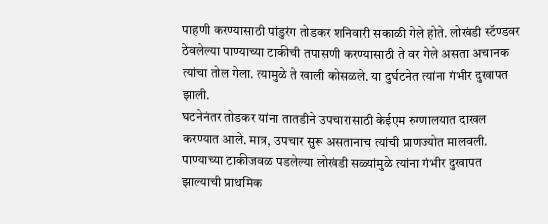पाहणी करण्यासाठी पांडुरंग तोडकर शनिवारी सकाळी गेले होते. लोखंडी स्टॅण्डवर ठेवलेल्या पाण्याच्या टाकीची तपासणी करण्यासाठी ते वर गेले असता अचानक त्यांचा तोल गेला. त्यामुळे ते खाली कोसळले. या दुर्घटनेत त्यांना गंभीर दुखापत झाली.
घटनेनंतर तोडकर यांना तातडीने उपचारासाठी केईएम रुग्णालयात दाखल करण्यात आले. मात्र, उपचार सुरू असतानाच त्यांची प्राणज्योत मालवली. पाण्याच्या टाकीजवळ पडलेल्या लोखंडी सळ्यांमुळे त्यांना गंभीर दुखापत झाल्याची प्राथमिक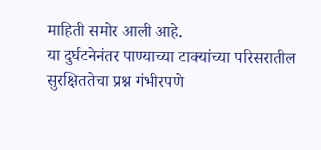माहिती समोर आली आहे.
या दुर्घटनेनंतर पाण्याच्या टाक्यांच्या परिसरातील सुरक्षिततेचा प्रश्न गंभीरपणे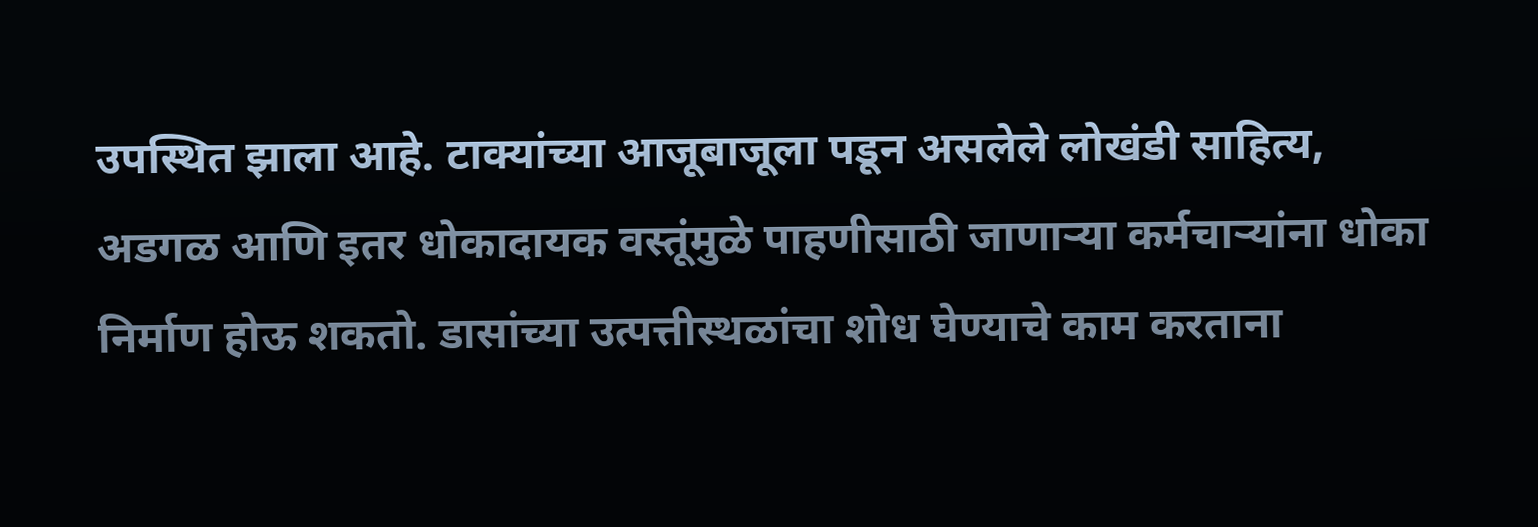उपस्थित झाला आहे. टाक्यांच्या आजूबाजूला पडून असलेले लोखंडी साहित्य, अडगळ आणि इतर धोकादायक वस्तूंमुळे पाहणीसाठी जाणाऱ्या कर्मचाऱ्यांना धोका निर्माण होऊ शकतो. डासांच्या उत्पत्तीस्थळांचा शोध घेण्याचे काम करताना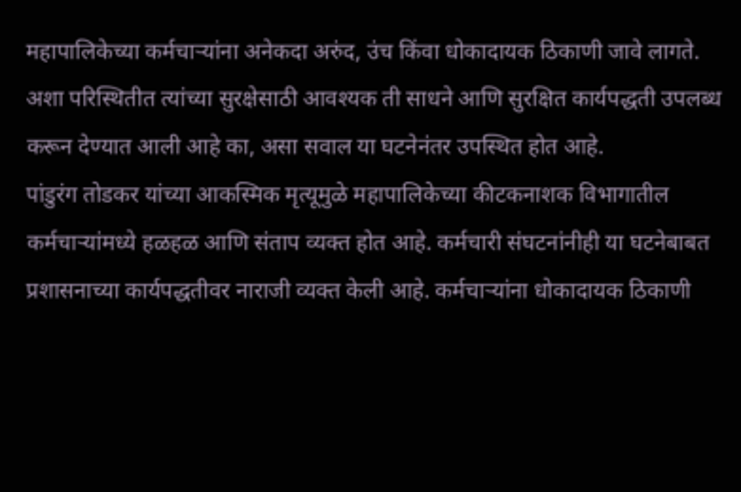महापालिकेच्या कर्मचाऱ्यांना अनेकदा अरुंद, उंच किंवा धोकादायक ठिकाणी जावे लागते. अशा परिस्थितीत त्यांच्या सुरक्षेसाठी आवश्यक ती साधने आणि सुरक्षित कार्यपद्धती उपलब्ध करून देण्यात आली आहे का, असा सवाल या घटनेनंतर उपस्थित होत आहे.
पांडुरंग तोडकर यांच्या आकस्मिक मृत्यूमुळे महापालिकेच्या कीटकनाशक विभागातील कर्मचाऱ्यांमध्ये हळहळ आणि संताप व्यक्त होत आहे. कर्मचारी संघटनांनीही या घटनेबाबत प्रशासनाच्या कार्यपद्धतीवर नाराजी व्यक्त केली आहे. कर्मचाऱ्यांना धोकादायक ठिकाणी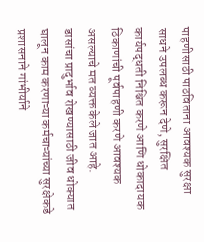पाहणीसाठी पाठविताना आवश्यक सुरक्षा साधने उपलब्ध करून देणे, सुरक्षित कार्यपद्धती निश्चित करणे आणि धोकादायक ठिकाणांची पूर्वपाहणी करणे आवश्यक असल्याचे मत व्यक्त केले जात आहे.
डासांचा प्रादुर्भाव रोखण्यासाठी जीव धोक्यात घालून काम करणाऱ्या कर्मचाऱ्यांच्या सुरक्षेकडे प्रशासनाने गांभीर्याने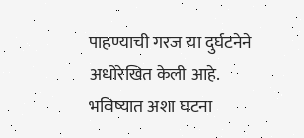पाहण्याची गरज या दुर्घटनेने अधोरेखित केली आहे. भविष्यात अशा घटना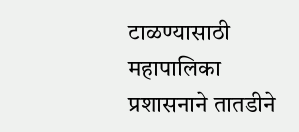टाळण्यासाठी महापालिका प्रशासनाने तातडीने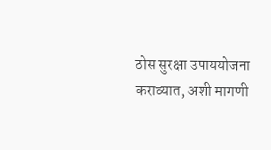ठोस सुरक्षा उपाययोजना कराव्यात, अशी मागणी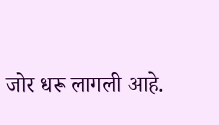जोर धरू लागली आहे.